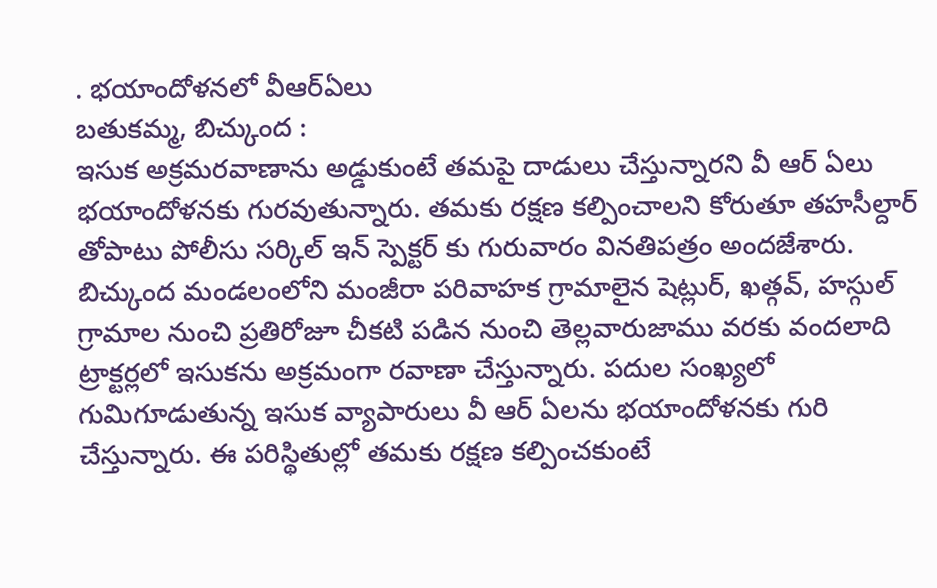. భయాందోళనలో వీఆర్ఏలు
బతుకమ్మ, బిచ్కుంద :
ఇసుక అక్రమరవాణాను అడ్డుకుంటే తమపై దాడులు చేస్తున్నారని వీ ఆర్ ఏలు భయాందోళనకు గురవుతున్నారు. తమకు రక్షణ కల్పించాలని కోరుతూ తహసీల్దార్ తోపాటు పోలీసు సర్కిల్ ఇన్ స్పెక్టర్ కు గురువారం వినతిపత్రం అందజేశారు. బిచ్కుంద మండలంలోని మంజీరా పరివాహక గ్రామాలైన షెట్లుర్, ఖత్గవ్, హస్గుల్ గ్రామాల నుంచి ప్రతిరోజూ చీకటి పడిన నుంచి తెల్లవారుజాము వరకు వందలాది ట్రాక్టర్లలో ఇసుకను అక్రమంగా రవాణా చేస్తున్నారు. పదుల సంఖ్యలో గుమిగూడుతున్న ఇసుక వ్యాపారులు వీ ఆర్ ఏలను భయాందోళనకు గురి చేస్తున్నారు. ఈ పరిస్థితుల్లో తమకు రక్షణ కల్పించకుంటే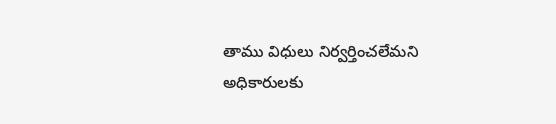తాము విధులు నిర్వర్తించలేమని అధికారులకు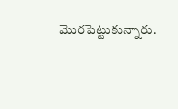మొరపెట్టుకున్నారు.